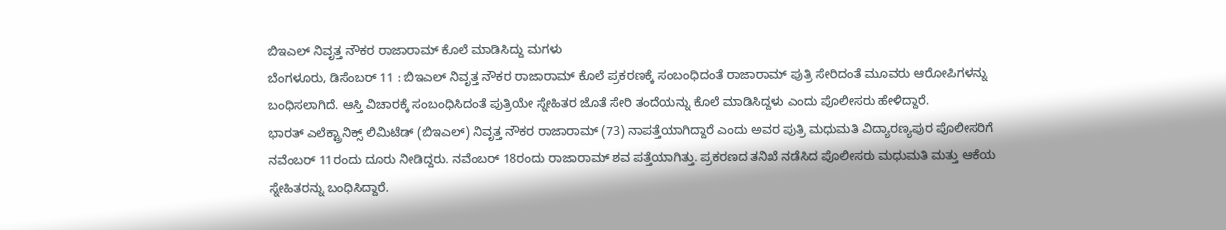ಬಿಇಎಲ್ ನಿವೃತ್ತ ನೌಕರ ರಾಜಾರಾಮ್ ಕೊಲೆ ಮಾಡಿಸಿದ್ದು ಮಗಳು
ಬೆಂಗಳೂರು, ಡಿಸೆಂಬರ್ 11 : ಬಿಇಎಲ್ ನಿವೃತ್ತ ನೌಕರ ರಾಜಾರಾಮ್ ಕೊಲೆ ಪ್ರಕರಣಕ್ಕೆ ಸಂಬಂಧಿದಂತೆ ರಾಜಾರಾಮ್ ಪುತ್ರಿ ಸೇರಿದಂತೆ ಮೂವರು ಆರೋಪಿಗಳನ್ನು ಬಂಧಿಸಲಾಗಿದೆ. ಆಸ್ತಿ ವಿಚಾರಕ್ಕೆ ಸಂಬಂಧಿಸಿದಂತೆ ಪುತ್ರಿಯೇ ಸ್ನೇಹಿತರ ಜೊತೆ ಸೇರಿ ತಂದೆಯನ್ನು ಕೊಲೆ ಮಾಡಿಸಿದ್ದಳು ಎಂದು ಪೊಲೀಸರು ಹೇಳಿದ್ದಾರೆ.
ಭಾರತ್ ಎಲೆಕ್ಟ್ರಾನಿಕ್ಸ್ ಲಿಮಿಟೆಡ್ (ಬಿಇಎಲ್) ನಿವೃತ್ತ ನೌಕರ ರಾಜಾರಾಮ್ (73) ನಾಪತ್ತೆಯಾಗಿದ್ದಾರೆ ಎಂದು ಅವರ ಪುತ್ರಿ ಮಧುಮತಿ ವಿದ್ಯಾರಣ್ಯಪುರ ಪೊಲೀಸರಿಗೆ ನವೆಂಬರ್ 11ರಂದು ದೂರು ನೀಡಿದ್ದರು. ನವೆಂಬರ್ 18ರಂದು ರಾಜಾರಾಮ್ ಶವ ಪತ್ತೆಯಾಗಿತ್ತು. ಪ್ರಕರಣದ ತನಿಖೆ ನಡೆಸಿದ ಪೊಲೀಸರು ಮಧುಮತಿ ಮತ್ತು ಆಕೆಯ ಸ್ನೇಹಿತರನ್ನು ಬಂಧಿಸಿದ್ದಾರೆ.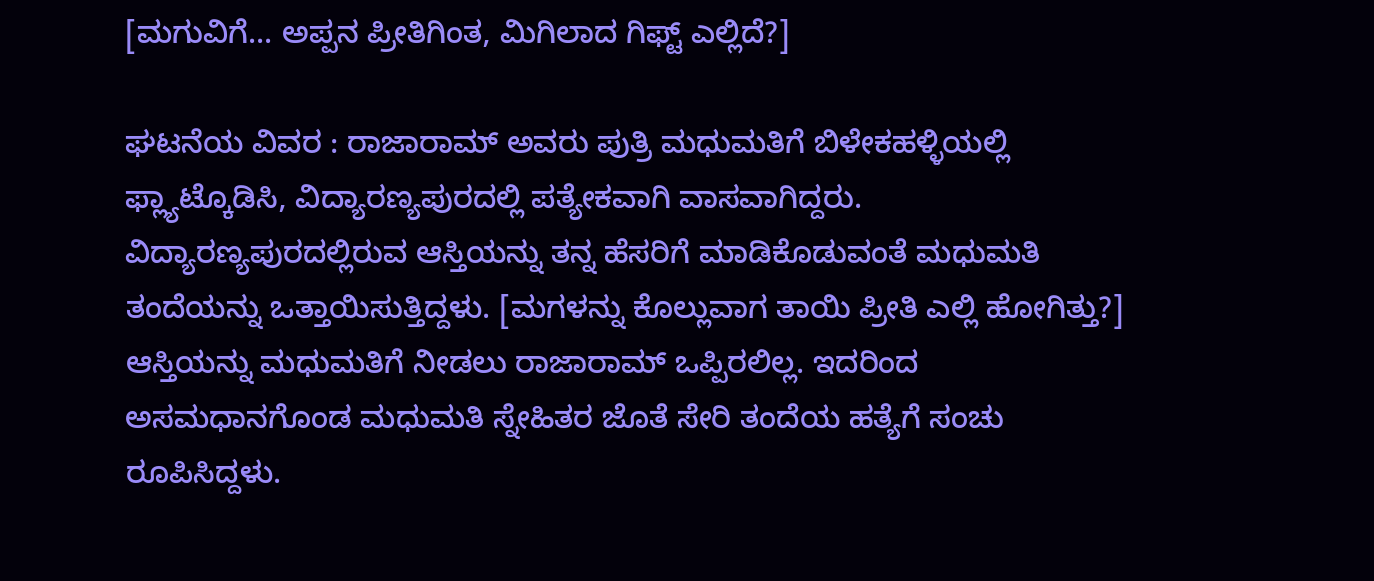[ಮಗುವಿಗೆ... ಅಪ್ಪನ ಪ್ರೀತಿಗಿಂತ, ಮಿಗಿಲಾದ ಗಿಫ್ಟ್ ಎಲ್ಲಿದೆ?]

ಘಟನೆಯ ವಿವರ : ರಾಜಾರಾಮ್ ಅವರು ಪುತ್ರಿ ಮಧುಮತಿಗೆ ಬಿಳೇಕಹಳ್ಳಿಯಲ್ಲಿ ಫ್ಲ್ಯಾಟ್ಕೊಡಿಸಿ, ವಿದ್ಯಾರಣ್ಯಪುರದಲ್ಲಿ ಪತ್ಯೇಕವಾಗಿ ವಾಸವಾಗಿದ್ದರು. ವಿದ್ಯಾರಣ್ಯಪುರದಲ್ಲಿರುವ ಆಸ್ತಿಯನ್ನು ತನ್ನ ಹೆಸರಿಗೆ ಮಾಡಿಕೊಡುವಂತೆ ಮಧುಮತಿ ತಂದೆಯನ್ನು ಒತ್ತಾಯಿಸುತ್ತಿದ್ದಳು. [ಮಗಳನ್ನು ಕೊಲ್ಲುವಾಗ ತಾಯಿ ಪ್ರೀತಿ ಎಲ್ಲಿ ಹೋಗಿತ್ತು?]
ಆಸ್ತಿಯನ್ನು ಮಧುಮತಿಗೆ ನೀಡಲು ರಾಜಾರಾಮ್ ಒಪ್ಪಿರಲಿಲ್ಲ. ಇದರಿಂದ ಅಸಮಧಾನಗೊಂಡ ಮಧುಮತಿ ಸ್ನೇಹಿತರ ಜೊತೆ ಸೇರಿ ತಂದೆಯ ಹತ್ಯೆಗೆ ಸಂಚು ರೂಪಿಸಿದ್ದಳು.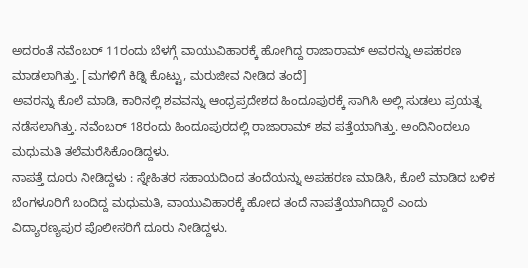ಅದರಂತೆ ನವೆಂಬರ್ 11ರಂದು ಬೆಳಗ್ಗೆ ವಾಯುವಿಹಾರಕ್ಕೆ ಹೋಗಿದ್ದ ರಾಜಾರಾಮ್ ಅವರನ್ನು ಅಪಹರಣ ಮಾಡಲಾಗಿತ್ತು. [ಮಗಳಿಗೆ ಕಿಡ್ನಿ ಕೊಟ್ಟು, ಮರುಜೀವ ನೀಡಿದ ತಂದೆ]
ಅವರನ್ನು ಕೊಲೆ ಮಾಡಿ, ಕಾರಿನಲ್ಲಿ ಶವವನ್ನು ಆಂಧ್ರಪ್ರದೇಶದ ಹಿಂದೂಪುರಕ್ಕೆ ಸಾಗಿಸಿ ಅಲ್ಲಿ ಸುಡಲು ಪ್ರಯತ್ನ ನಡೆಸಲಾಗಿತ್ತು. ನವೆಂಬರ್ 18ರಂದು ಹಿಂದೂಪುರದಲ್ಲಿ ರಾಜಾರಾಮ್ ಶವ ಪತ್ತೆಯಾಗಿತ್ತು. ಅಂದಿನಿಂದಲೂ ಮಧುಮತಿ ತಲೆಮರೆಸಿಕೊಂಡಿದ್ದಳು.
ನಾಪತ್ತೆ ದೂರು ನೀಡಿದ್ದಳು : ಸ್ನೇಹಿತರ ಸಹಾಯದಿಂದ ತಂದೆಯನ್ನು ಅಪಹರಣ ಮಾಡಿಸಿ, ಕೊಲೆ ಮಾಡಿದ ಬಳಿಕ ಬೆಂಗಳೂರಿಗೆ ಬಂದಿದ್ದ ಮಧುಮತಿ, ವಾಯುವಿಹಾರಕ್ಕೆ ಹೋದ ತಂದೆ ನಾಪತ್ತೆಯಾಗಿದ್ದಾರೆ ಎಂದು ವಿದ್ಯಾರಣ್ಯಪುರ ಪೊಲೀಸರಿಗೆ ದೂರು ನೀಡಿದ್ದಳು.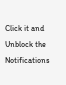Click it and Unblock the Notifications